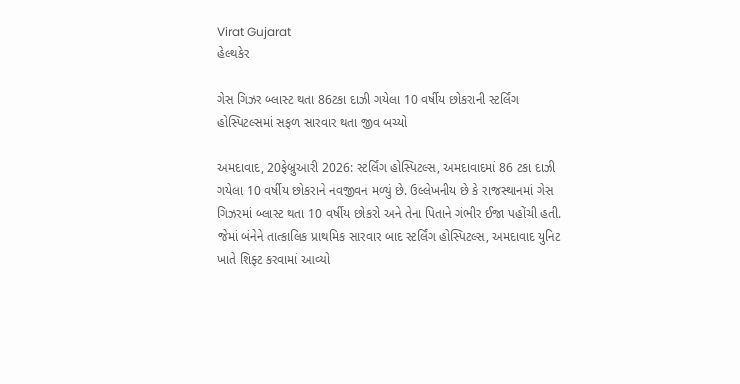Virat Gujarat
હેલ્થકેર

ગેસ ગિઝર બ્લાસ્ટ થતા 86ટકા દાઝી ગયેલા 10 વર્ષીય છોકરાની સ્ટર્લિંગ હોસ્પિટલ્સમાં સફળ સારવાર થતા જીવ બચ્યો

અમદાવાદ, 20ફેબ્રુઆરી 2026: સ્ટર્લિંગ હોસ્પિટલ્સ, અમદાવાદમાં 86 ટકા દાઝી ગયેલા 10 વર્ષીય છોકરાને નવજીવન મળ્યું છે. ઉલ્લેખનીય છે કે રાજસ્થાનમાં ગેસ ગિઝરમાં બ્લાસ્ટ થતા 10 વર્ષીય છોકરો અને તેના પિતાને ગંભીર ઈજા પહોંચી હતી. જેમાં બંનેને તાત્કાલિક પ્રાથમિક સારવાર બાદ સ્ટર્લિંગ હોસ્પિટલ્સ, અમદાવાદ યુનિટ ખાતે શિફ્ટ કરવામાં આવ્યો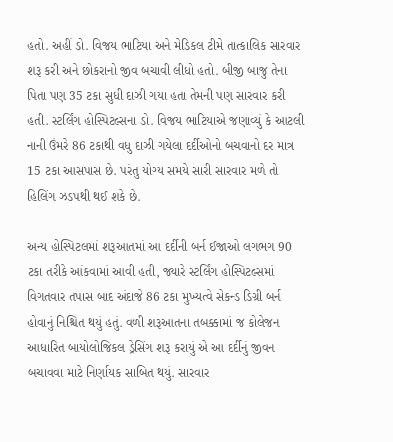હતો. અહીં ડો. વિજય ભાટિયા અને મેડિકલ ટીમે તાત્કાલિક સારવાર શરૂ કરી અને છોકરાનો જીવ બચાવી લીધો હતો. બીજી બાજુ તેના પિતા પણ 35 ટકા સુધી દાઝી ગયા હતા તેમની પણ સારવાર કરી હતી. સ્ટર્લિંગ હોસ્પિટલ્સના ડો. વિજય ભાટિયાએ જણાવ્યું કે આટલી નાની ઉંમરે 86 ટકાથી વધુ દાઝી ગયેલા દર્દીઓનો બચવાનો દર માત્ર 15 ટકા આસપાસ છે. પરંતુ યોગ્ય સમયે સારી સારવાર મળે તો હિલિંગ ઝડપથી થઈ શકે છે.

અન્ય હોસ્પિટલમાં શરૂઆતમાં આ દર્દીની બર્ન ઈજાઓ લગભગ 90 ટકા તરીકે આંકવામાં આવી હતી, જ્યારે સ્ટર્લિંગ હોસ્પિટલ્સમાં વિગતવાર તપાસ બાદ અંદાજે 86 ટકા મુખ્યત્વે સેકન્ડ ડિગ્રી બર્ન હોવાનું નિશ્ચિત થયું હતું. વળી શરૂઆતના તબક્કામાં જ કોલેજન આધારિત બાયોલોજિકલ ડ્રેસિંગ શરૂ કરાયું એ આ દર્દીનું જીવન બચાવવા માટે નિર્ણાયક સાબિત થયું. સારવાર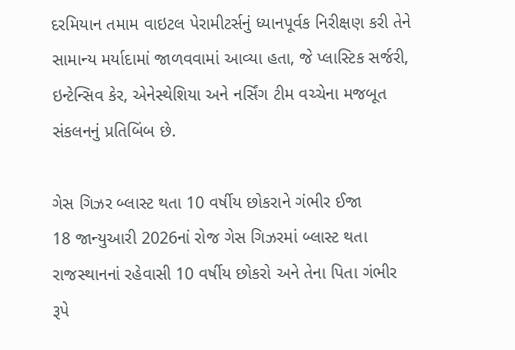દરમિયાન તમામ વાઇટલ પેરામીટર્સનું ધ્યાનપૂર્વક નિરીક્ષણ કરી તેને સામાન્ય મર્યાદામાં જાળવવામાં આવ્યા હતા, જે પ્લાસ્ટિક સર્જરી, ઇન્ટેન્સિવ કેર, એનેસ્થેશિયા અને નર્સિંગ ટીમ વચ્ચેના મજબૂત સંકલનનું પ્રતિબિંબ છે.

ગેસ ગિઝર બ્લાસ્ટ થતા 10 વર્ષીય છોકરાને ગંભીર ઈજા
18 જાન્યુઆરી 2026નાં રોજ ગેસ ગિઝરમાં બ્લાસ્ટ થતા રાજસ્થાનનાં રહેવાસી 10 વર્ષીય છોકરો અને તેના પિતા ગંભીર રૂપે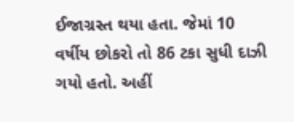ઈજાગ્રસ્ત થયા હતા. જેમાં 10 વર્ષીય છોકરો તો 86 ટકા સુધી દાઝી ગયો હતો. અહીં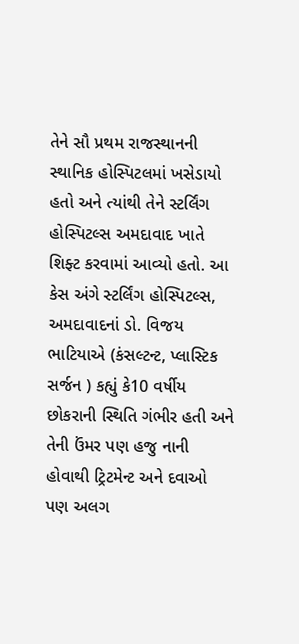તેને સૌ પ્રથમ રાજસ્થાનની સ્થાનિક હોસ્પિટલમાં ખસેડાયો હતો અને ત્યાંથી તેને સ્ટર્લિંગ હોસ્પિટલ્સ અમદાવાદ ખાતે શિફ્ટ કરવામાં આવ્યો હતો. આ કેસ અંગે સ્ટર્લિંગ હોસ્પિટલ્સ, અમદાવાદનાં ડો. વિજય ભાટિયાએ (કંસલ્ટન્ટ, પ્લાસ્ટિક સર્જન ) કહ્યું કે10 વર્ષીય છોકરાની સ્થિતિ ગંભીર હતી અને તેની ઉંમર પણ હજુ નાની હોવાથી ટ્રિટમેન્ટ અને દવાઓ પણ અલગ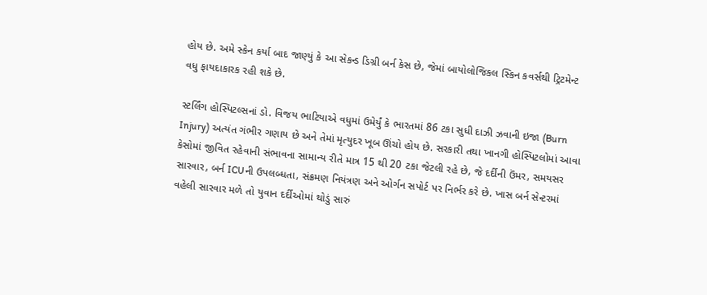હોય છે. અમે સ્કેન કર્યા બાદ જાણ્યું કે આ સેકન્ડ ડિગ્રી બર્ન કેસ છે, જેમાં બાયોલોજિકલ સ્કિન કવર્સથી ટ્રિટમેન્ટ વધુ ફાયદાકારક રહી શકે છે.

સ્ટર્લિંગ હોસ્પિટલ્સનાં ડો. વિજય ભાટિયાએ વધુમાં ઉમેર્યું કે ભારતમાં 86 ટકા સુધી દાઝી ઝવાની ઇજા (Burn Injury) અત્યંત ગંભીર ગણાય છે અને તેમાં મૃત્યુદર ખૂબ ઊંચો હોય છે. સરકારી તથા ખાનગી હોસ્પિટલોમાં આવા કેસોમાં જીવિત રહેવાની સંભાવના સામાન્ય રીતે માત્ર 15 થી 20 ટકા જેટલી રહે છે, જે દર્દીની ઉંમર, સમયસર સારવાર, બર્ન ICUની ઉપલબ્ધતા, સંક્રમણ નિયંત્રણ અને ઓર્ગન સપોર્ટ પર નિર્ભર કરે છે. ખાસ બર્ન સેન્ટરમાં વહેલી સારવાર મળે તો યુવાન દર્દીઓમાં થોડું સારું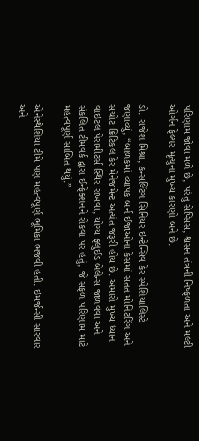પરિણામ જોવા મળે છે, પરંતુ સેપ્સિસ, શ્વસન તંત્રની નિષ્ફળતા અને મલ્ટી ઓર્ગન ફેલ્યર મૃત્યુના મુખ્ય કારણો બને છે.

ડો. રાજેશ મિશ્રા, કન્સલ્ટિંગ સિનિયર ઇન્ટેન્સિવ કેર સ્પેશિયાલિસ્ટે જણાવ્યું, “બાળકમાં વ્યાપક બર્ન ઈજાઓના કેસમાં સતત મોનિટરિંગ અને સચોટ ક્રિટિકલ કેર મેનેજમેન્ટ અત્યંત જરૂરી હોય છે. અમારો મુખ્ય ધ્યાન વાઇટલ પેરામીટર્સ સ્થિર રાખવા, યોગ્ય ફ્લુઈડ બેલેન્સ જાળવવા અને સંકલિત ટીમવર્ક દ્વારા ઈન્ફેક્શનને રોકવા પર હતું, જે સફળ પરિણામ માટે મહત્વપૂર્ણ સાબિત થયું.”

એનેસ્થેશિયા ટીમે પણ મહત્વપૂર્ણ ભૂમિકા ભજવી હતી. ઇમર્જન્સી સારવાર અને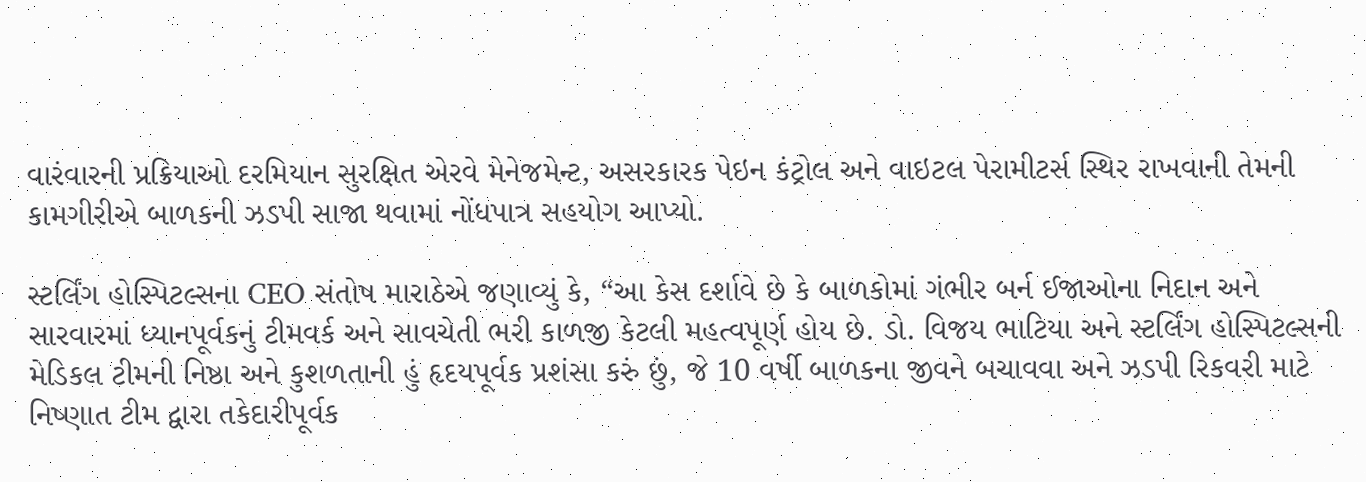વારંવારની પ્રક્રિયાઓ દરમિયાન સુરક્ષિત એરવે મેનેજમેન્ટ, અસરકારક પેઇન કંટ્રોલ અને વાઇટલ પેરામીટર્સ સ્થિર રાખવાની તેમની કામગીરીએ બાળકની ઝડપી સાજા થવામાં નોંધપાત્ર સહયોગ આપ્યો.

સ્ટર્લિંગ હોસ્પિટલ્સના CEO સંતોષ મારાઠેએ જણાવ્યું કે, “આ કેસ દર્શાવે છે કે બાળકોમાં ગંભીર બર્ન ઈજાઓના નિદાન અને સારવારમાં ધ્યાનપૂર્વકનું ટીમવર્ક અને સાવચેતી ભરી કાળજી કેટલી મહત્વપૂર્ણ હોય છે. ડો. વિજય ભાટિયા અને સ્ટર્લિંગ હોસ્પિટલ્સની મેડિકલ ટીમની નિષ્ઠા અને કુશળતાની હું હૃદયપૂર્વક પ્રશંસા કરું છું, જે 10 વર્ષી બાળકના જીવને બચાવવા અને ઝડપી રિકવરી માટે નિષ્ણાત ટીમ દ્વારા તકેદારીપૂર્વક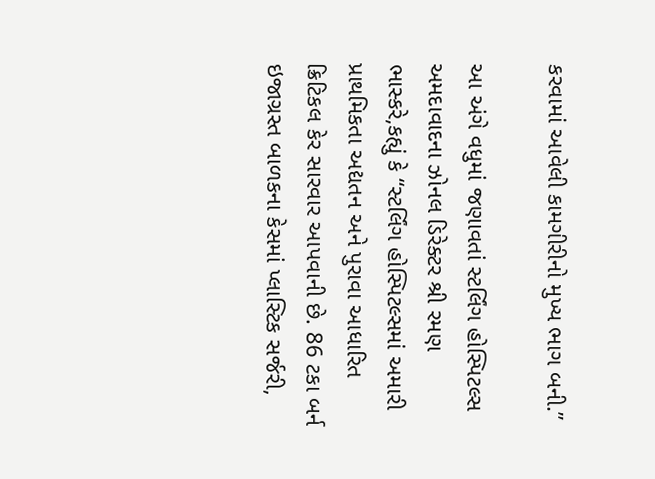કરવામાં આવેલી કામગીરીનો મુખ્ય ભાગ બની.”

આ અંગે વધુમાં જણાવતાં સ્ટર્લિંગ હોસ્પિટલ્સ અમદાવાદના ઝોનલ ડિરેક્ટર શ્રી રમણ ભાસ્કરે,કહ્યું કે “સ્ટર્લિંગ હોસ્પિટલ્સમાં અમારી પ્રાથમિકતા અદ્યતન અને પુરાવા આધારિત ક્રિટિકલ કેર સારવાર આપવાની છે. 86 ટકા બર્ન ઇજાગ્રસ્ત બાળકના કેસમાં પ્લાસ્ટિક સર્જરી,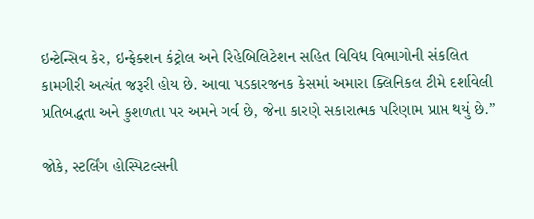ઇન્ટેન્સિવ કેર, ઇન્ફેક્શન કંટ્રોલ અને રિહેબિલિટેશન સહિત વિવિધ વિભાગોની સંકલિત કામગીરી અત્યંત જરૂરી હોય છે. આવા પડકારજનક કેસમાં અમારા ક્લિનિકલ ટીમે દર્શાવેલી પ્રતિબદ્ધતા અને કુશળતા પર અમને ગર્વ છે, જેના કારણે સકારાત્મક પરિણામ પ્રાપ્ત થયું છે.”

જોકે, સ્ટર્લિંગ હોસ્પિટલ્સની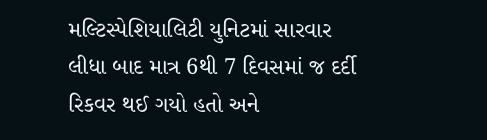મલ્ટિસ્પેશિયાલિટી યુનિટમાં સારવાર લીધા બાદ માત્ર 6થી 7 દિવસમાં જ દર્દી રિકવર થઈ ગયો હતો અને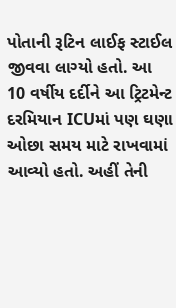પોતાની રૂટિન લાઈફ સ્ટાઈલ જીવવા લાગ્યો હતો. આ 10 વર્ષીય દર્દીને આ ટ્રિટમેન્ટ દરમિયાન ICUમાં પણ ઘણા ઓછા સમય માટે રાખવામાં આવ્યો હતો. અહીં તેની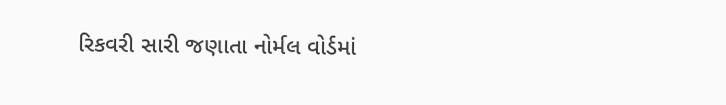રિકવરી સારી જણાતા નોર્મલ વોર્ડમાં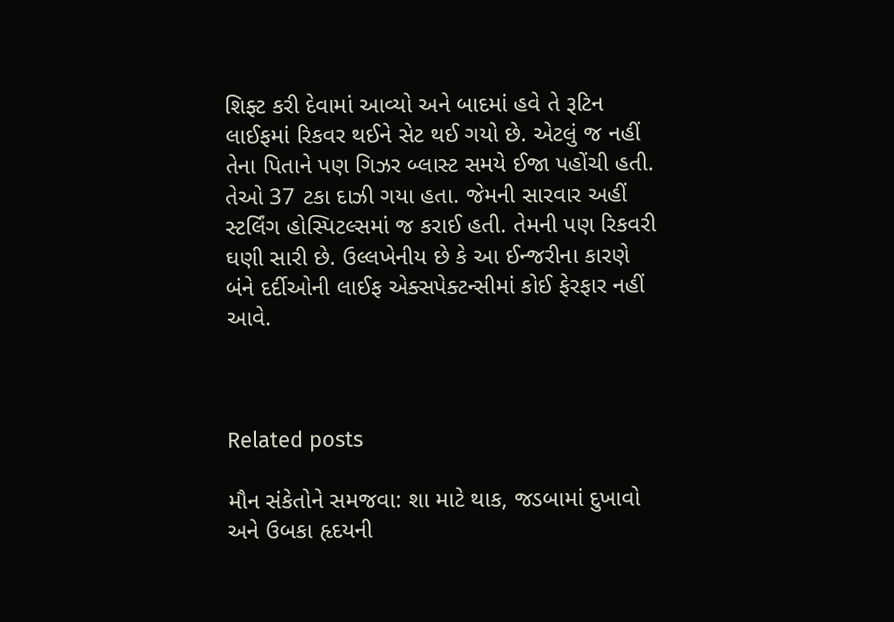શિફ્ટ કરી દેવામાં આવ્યો અને બાદમાં હવે તે રૂટિન લાઈફમાં રિકવર થઈને સેટ થઈ ગયો છે. એટલું જ નહીં તેના પિતાને પણ ગિઝર બ્લાસ્ટ સમયે ઈજા પહોંચી હતી. તેઓ 37 ટકા દાઝી ગયા હતા. જેમની સારવાર અહીં સ્ટર્લિંગ હોસ્પિટલ્સમાં જ કરાઈ હતી. તેમની પણ રિકવરી ઘણી સારી છે. ઉલ્લખેનીય છે કે આ ઈન્જરીના કારણે બંને દર્દીઓની લાઈફ એક્સપેક્ટન્સીમાં કોઈ ફેરફાર નહીં આવે.



Related posts

મૌન સંકેતોને સમજવા: શા માટે થાક, જડબામાં દુખાવો અને ઉબકા હૃદયની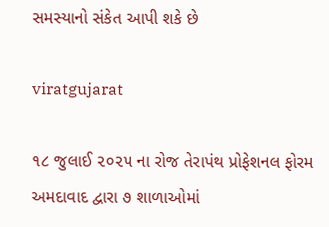સમસ્યાનો સંકેત આપી શકે છે

viratgujarat

૧૮ જુલાઈ ૨૦૨૫ ના રોજ તેરાપંથ પ્રોફેશનલ ફોરમ અમદાવાદ દ્વારા ૭ શાળાઓમાં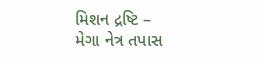મિશન દ્રષ્ટિ – મેગા નેત્ર તપાસ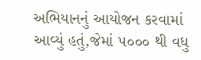અભિયાનનું આયોજન કરવામાં આવ્યું હતું,જેમાં ૫૦૦૦ થી વધુ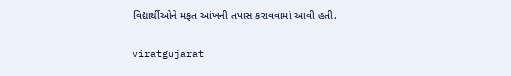વિદ્યાર્થીઓને મફત આંખની તપાસ કરાવવામાં આવી હતી.

viratgujarat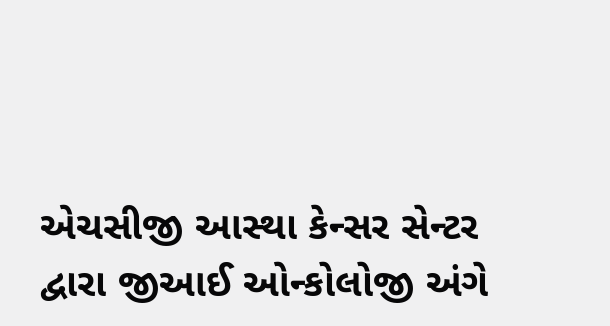એચસીજી આસ્થા કેન્સર સેન્ટર દ્વારા જીઆઈ ઓન્કોલોજી અંગે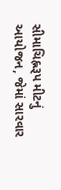સીમાચિહ્નરૂપ મીટનું આયોજન, જેમાં સારવાર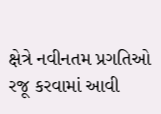ક્ષેત્રે નવીનતમ પ્રગતિઓ રજૂ કરવામાં આવી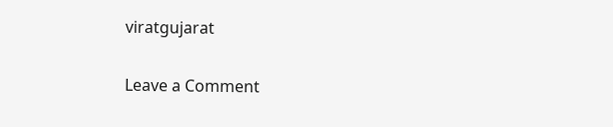viratgujarat

Leave a Comment